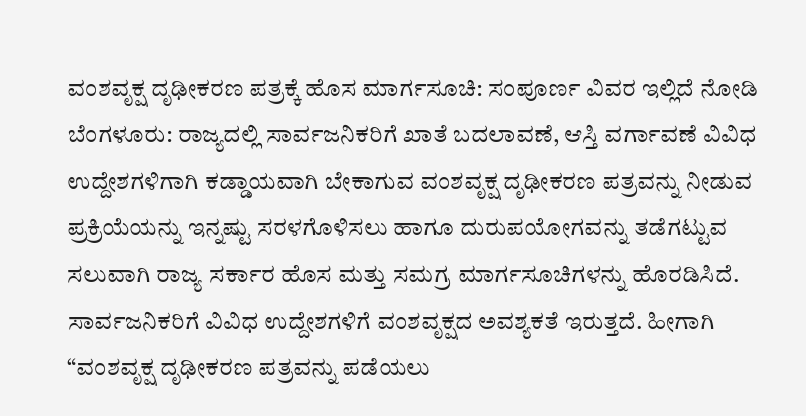ವಂಶವೃಕ್ಷ ದೃಢೀಕರಣ ಪತ್ರಕ್ಕೆ ಹೊಸ ಮಾರ್ಗಸೂಚಿ: ಸಂಪೂರ್ಣ ವಿವರ ಇಲ್ಲಿದೆ ನೋಡಿ
ಬೆಂಗಳೂರು: ರಾಜ್ಯದಲ್ಲಿ ಸಾರ್ವಜನಿಕರಿಗೆ ಖಾತೆ ಬದಲಾವಣೆ, ಆಸ್ತಿ ವರ್ಗಾವಣೆ ವಿವಿಧ ಉದ್ದೇಶಗಳಿಗಾಗಿ ಕಡ್ಡಾಯವಾಗಿ ಬೇಕಾಗುವ ವಂಶವೃಕ್ಷ ದೃಢೀಕರಣ ಪತ್ರವನ್ನು ನೀಡುವ ಪ್ರಕ್ರಿಯೆಯನ್ನು ಇನ್ನಷ್ಟು ಸರಳಗೊಳಿಸಲು ಹಾಗೂ ದುರುಪಯೋಗವನ್ನು ತಡೆಗಟ್ಟುವ ಸಲುವಾಗಿ ರಾಜ್ಯ ಸರ್ಕಾರ ಹೊಸ ಮತ್ತು ಸಮಗ್ರ ಮಾರ್ಗಸೂಚಿಗಳನ್ನು ಹೊರಡಿಸಿದೆ.
ಸಾರ್ವಜನಿಕರಿಗೆ ವಿವಿಧ ಉದ್ದೇಶಗಳಿಗೆ ವಂಶವೃಕ್ಷದ ಅವಶ್ಯಕತೆ ಇರುತ್ತದೆ. ಹೀಗಾಗಿ “ವಂಶವೃಕ್ಷ ದೃಢೀಕರಣ ಪತ್ರವನ್ನು ಪಡೆಯಲು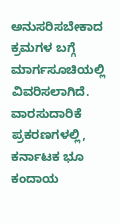ಅನುಸರಿಸಬೇಕಾದ ಕ್ರಮಗಳ ಬಗ್ಗೆ ಮಾರ್ಗಸೂಚಿಯಲ್ಲಿ ವಿವರಿಸಲಾಗಿದೆ.
ವಾರಸುದಾರಿಕೆ ಪ್ರಕರಣಗಳಲ್ಲಿ, ಕರ್ನಾಟಕ ಭೂ ಕಂದಾಯ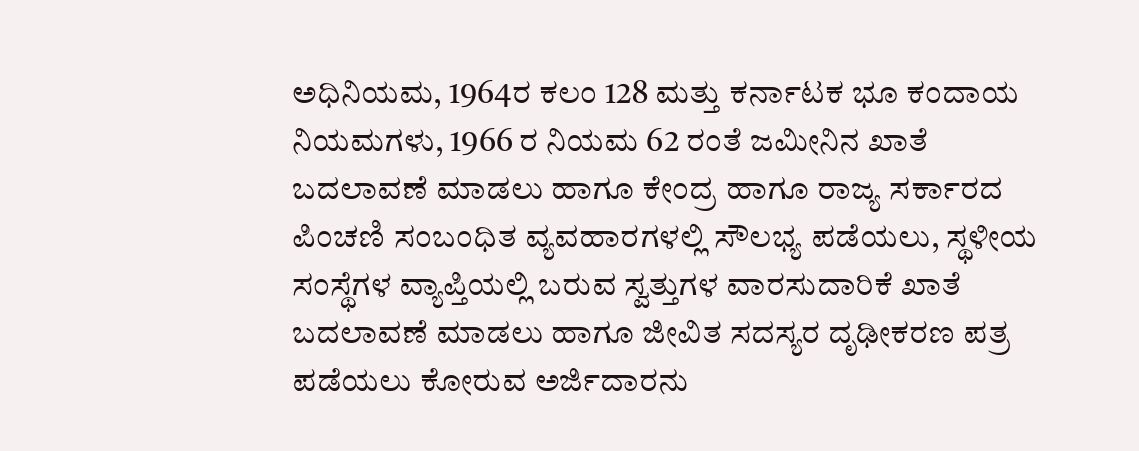ಅಧಿನಿಯಮ, 1964ರ ಕಲಂ 128 ಮತ್ತು ಕರ್ನಾಟಕ ಭೂ ಕಂದಾಯ ನಿಯಮಗಳು, 1966 ರ ನಿಯಮ 62 ರಂತೆ ಜಮೀನಿನ ಖಾತೆ ಬದಲಾವಣೆ ಮಾಡಲು ಹಾಗೂ ಕೇಂದ್ರ ಹಾಗೂ ರಾಜ್ಯ ಸರ್ಕಾರದ ಪಿಂಚಣಿ ಸಂಬಂಧಿತ ವ್ಯವಹಾರಗಳಲ್ಲಿ ಸೌಲಭ್ಯ ಪಡೆಯಲು, ಸ್ಥಳೀಯ ಸಂಸ್ಥೆಗಳ ವ್ಯಾಪ್ತಿಯಲ್ಲಿ ಬರುವ ಸ್ವತ್ತುಗಳ ವಾರಸುದಾರಿಕೆ ಖಾತೆ ಬದಲಾವಣೆ ಮಾಡಲು ಹಾಗೂ ಜೀವಿತ ಸದಸ್ಯರ ದೃಢೀಕರಣ ಪತ್ರ ಪಡೆಯಲು ಕೋರುವ ಅರ್ಜಿದಾರನು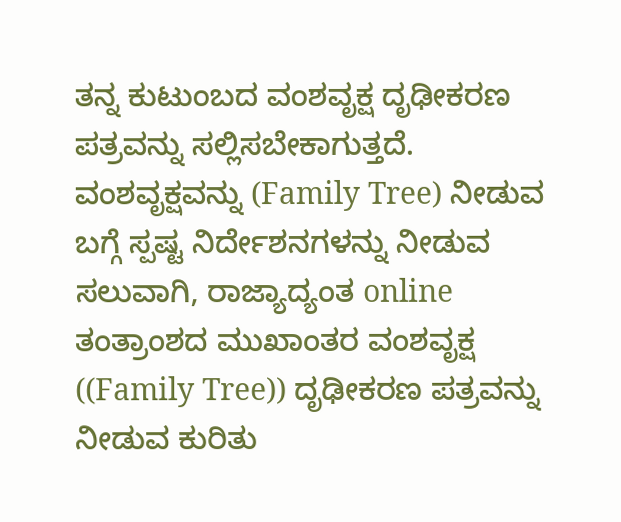ತನ್ನ ಕುಟುಂಬದ ವಂಶವೃಕ್ಷ ದೃಢೀಕರಣ ಪತ್ರವನ್ನು ಸಲ್ಲಿಸಬೇಕಾಗುತ್ತದೆ.
ವಂಶವೃಕ್ಷವನ್ನು (Family Tree) ನೀಡುವ ಬಗ್ಗೆ ಸ್ಪಷ್ಟ ನಿರ್ದೇಶನಗಳನ್ನು ನೀಡುವ ಸಲುವಾಗಿ, ರಾಜ್ಯಾದ್ಯಂತ online ತಂತ್ರಾಂಶದ ಮುಖಾಂತರ ವಂಶವೃಕ್ಷ ((Family Tree)) ದೃಢೀಕರಣ ಪತ್ರವನ್ನು ನೀಡುವ ಕುರಿತು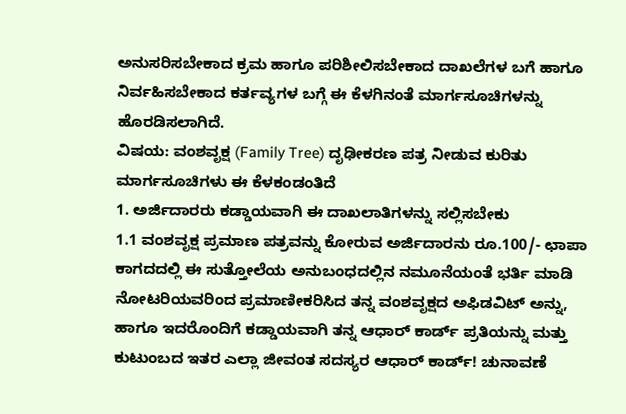ಅನುಸರಿಸಬೇಕಾದ ಕ್ರಮ ಹಾಗೂ ಪರಿಶೀಲಿಸಬೇಕಾದ ದಾಖಲೆಗಳ ಬಗೆ ಹಾಗೂ ನಿರ್ವಹಿಸಬೇಕಾದ ಕರ್ತವ್ಯಗಳ ಬಗ್ಗೆ ಈ ಕೆಳಗಿನಂತೆ ಮಾರ್ಗಸೂಚಿಗಳನ್ನು ಹೊರಡಿಸಲಾಗಿದೆ.
ವಿಷಯ: ವಂಶವೃಕ್ಷ (Family Tree) ದೃಢೀಕರಣ ಪತ್ರ ನೀಡುವ ಕುರಿತು ಮಾರ್ಗಸೂಚಿಗಳು ಈ ಕೆಳಕಂಡಂತಿದೆ
1. ಅರ್ಜಿದಾರರು ಕಡ್ಡಾಯವಾಗಿ ಈ ದಾಖಲಾತಿಗಳನ್ನು ಸಲ್ಲಿಸಬೇಕು
1.1 ವಂಶವೃಕ್ಷ ಪ್ರಮಾಣ ಪತ್ರವನ್ನು ಕೋರುವ ಅರ್ಜಿದಾರನು ರೂ.100/- ಛಾಪಾ ಕಾಗದದಲ್ಲಿ ಈ ಸುತ್ತೋಲೆಯ ಅನುಬಂಧದಲ್ಲಿನ ನಮೂನೆಯಂತೆ ಭರ್ತಿ ಮಾಡಿ ನೋಟರಿಯವರಿಂದ ಪ್ರಮಾಣೀಕರಿಸಿದ ತನ್ನ ವಂಶವೃಕ್ಷದ ಅಫಿಡವಿಟ್ ಅನ್ನು, ಹಾಗೂ ಇದರೊಂದಿಗೆ ಕಡ್ಡಾಯವಾಗಿ ತನ್ನ ಆಧಾರ್ ಕಾರ್ಡ್ ಪ್ರತಿಯನ್ನು ಮತ್ತು ಕುಟುಂಬದ ಇತರ ಎಲ್ಲಾ ಜೀವಂತ ಸದಸ್ಯರ ಆಧಾರ್ ಕಾರ್ಡ್! ಚುನಾವಣೆ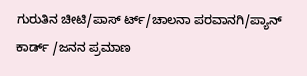ಗುರುತಿನ ಚೀಟಿ/ಪಾಸ್ ರ್ಟ್/ಚಾಲನಾ ಪರವಾನಗಿ/ಪ್ಯಾನ್ ಕಾರ್ಡ್ /ಜನನ ಪ್ರಮಾಣ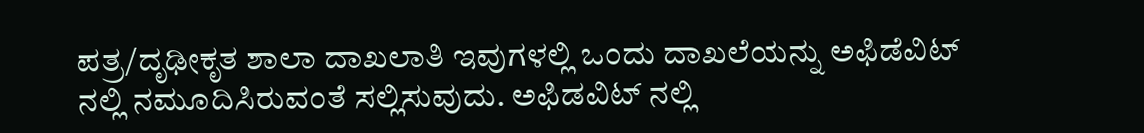ಪತ್ರ/ದೃಢೀಕೃತ ಶಾಲಾ ದಾಖಲಾತಿ ಇವುಗಳಲ್ಲಿ ಒಂದು ದಾಖಲೆಯನ್ನು ಅಫಿಡೆವಿಟ್ ನಲ್ಲಿ ನಮೂದಿಸಿರುವಂತೆ ಸಲ್ಲಿಸುವುದು. ಅಫಿಡವಿಟ್ ನಲ್ಲಿ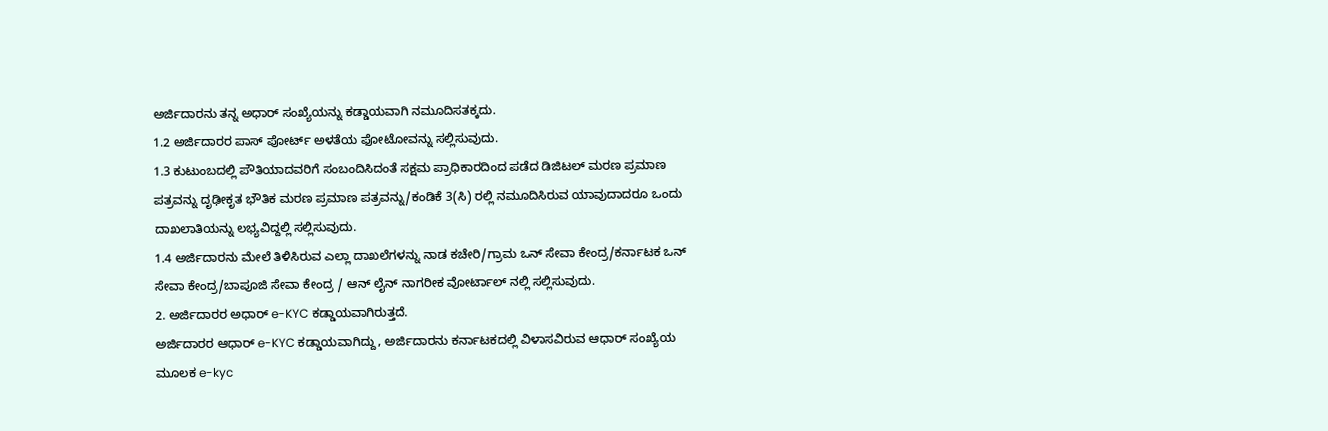ಅರ್ಜಿದಾರನು ತನ್ನ ಅಧಾರ್ ಸಂಖ್ಯೆಯನ್ನು ಕಡ್ಡಾಯವಾಗಿ ನಮೂದಿಸತಕ್ಕದು.
1.2 ಅರ್ಜಿದಾರರ ಪಾಸ್ ಪೋರ್ಟ್ ಅಳತೆಯ ಫೋಟೋವನ್ನು ಸಲ್ಲಿಸುವುದು.
1.3 ಕುಟುಂಬದಲ್ಲಿ ಪೌತಿಯಾದವರಿಗೆ ಸಂಬಂದಿಸಿದಂತೆ ಸಕ್ಷಮ ಪ್ರಾಧಿಕಾರದಿಂದ ಪಡೆದ ಡಿಜಿಟಲ್ ಮರಣ ಪ್ರಮಾಣ ಪತ್ರವನ್ನು ದೃಢೀಕೃತ ಭೌತಿಕ ಮರಣ ಪ್ರಮಾಣ ಪತ್ರವನ್ನು/ಕಂಡಿಕೆ 3(ಸಿ) ರಲ್ಲಿ ನಮೂದಿಸಿರುವ ಯಾವುದಾದರೂ ಒಂದು ದಾಖಲಾತಿಯನ್ನು ಲಭ್ಯವಿದ್ದಲ್ಲಿ ಸಲ್ಲಿಸುವುದು.
1.4 ಅರ್ಜಿದಾರನು ಮೇಲೆ ತಿಳಿಸಿರುವ ಎಲ್ಲಾ ದಾಖಲೆಗಳನ್ನು ನಾಡ ಕಚೇರಿ/ಗ್ರಾಮ ಒನ್ ಸೇವಾ ಕೇಂದ್ರ/ಕರ್ನಾಟಕ ಒನ್ ಸೇವಾ ಕೇಂದ್ರ/ಬಾಪೂಜಿ ಸೇವಾ ಕೇಂದ್ರ / ಆನ್ ಲೈನ್ ನಾಗರೀಕ ವೋರ್ಟಾಲ್ ನಲ್ಲಿ ಸಲ್ಲಿಸುವುದು.
2. ಅರ್ಜಿದಾರರ ಅಧಾರ್ e-KYC ಕಡ್ಡಾಯವಾಗಿರುತ್ತದೆ.
ಅರ್ಜಿದಾರರ ಆಧಾರ್ e-KYC ಕಡ್ಡಾಯವಾಗಿದ್ದು, ಅರ್ಜಿದಾರನು ಕರ್ನಾಟಕದಲ್ಲಿ ವಿಳಾಸವಿರುವ ಆಧಾರ್ ಸಂಖ್ಯೆಯ ಮೂಲಕ e-kyc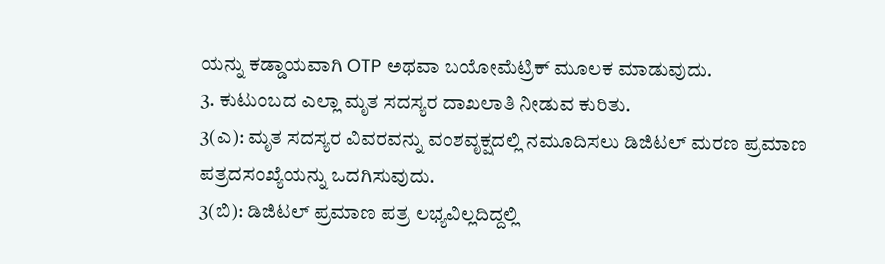ಯನ್ನು ಕಡ್ಡಾಯವಾಗಿ OTP ಅಥವಾ ಬಯೋಮೆಟ್ರಿಕ್ ಮೂಲಕ ಮಾಡುವುದು.
3. ಕುಟುಂಬದ ಎಲ್ಲಾ ಮೃತ ಸದಸ್ಯರ ದಾಖಲಾತಿ ನೀಡುವ ಕುರಿತು.
3(ಎ): ಮೃತ ಸದಸ್ಯರ ವಿವರವನ್ನು ವಂಶವೃಕ್ಷದಲ್ಲಿ ನಮೂದಿಸಲು ಡಿಜಿಟಲ್ ಮರಣ ಪ್ರಮಾಣ ಪತ್ರದಸಂಖ್ಯೆಯನ್ನು ಒದಗಿಸುವುದು.
3(ಬಿ): ಡಿಜಿಟಲ್ ಪ್ರಮಾಣ ಪತ್ರ ಲಭ್ಯವಿಲ್ಲದಿದ್ದಲ್ಲಿ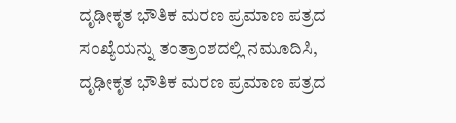ದೃಢೀಕೃತ ಭೌತಿಕ ಮರಣ ಪ್ರಮಾಣ ಪತ್ರದ ಸಂಖ್ಯೆಯನ್ನು ತಂತ್ರಾಂಶದಲ್ಲಿ ನಮೂದಿಸಿ, ದೃಢೀಕೃತ ಭೌತಿಕ ಮರಣ ಪ್ರಮಾಣ ಪತ್ರದ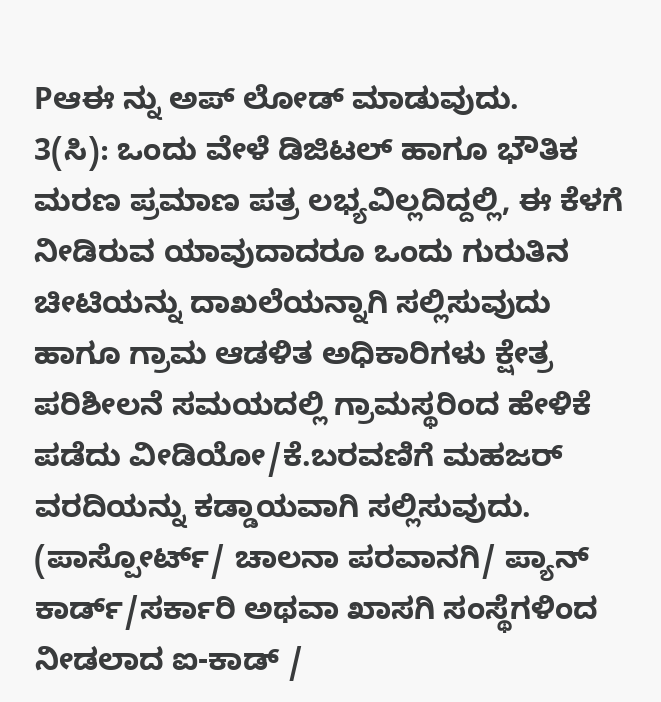Pಆಈ ನ್ನು ಅಪ್ ಲೋಡ್ ಮಾಡುವುದು.
3(ಸಿ): ಒಂದು ವೇಳೆ ಡಿಜಿಟಲ್ ಹಾಗೂ ಭೌತಿಕ ಮರಣ ಪ್ರಮಾಣ ಪತ್ರ ಲಭ್ಯವಿಲ್ಲದಿದ್ದಲ್ಲಿ, ಈ ಕೆಳಗೆ ನೀಡಿರುವ ಯಾವುದಾದರೂ ಒಂದು ಗುರುತಿನ ಚೀಟಿಯನ್ನು ದಾಖಲೆಯನ್ನಾಗಿ ಸಲ್ಲಿಸುವುದು ಹಾಗೂ ಗ್ರಾಮ ಆಡಳಿತ ಅಧಿಕಾರಿಗಳು ಕ್ಷೇತ್ರ ಪರಿಶೀಲನೆ ಸಮಯದಲ್ಲಿ ಗ್ರಾಮಸ್ಥರಿಂದ ಹೇಳಿಕೆ ಪಡೆದು ವೀಡಿಯೋ/ಕೆ.ಬರವಣಿಗೆ ಮಹಜರ್ ವರದಿಯನ್ನು ಕಡ್ಡಾಯವಾಗಿ ಸಲ್ಲಿಸುವುದು.
(ಪಾಸ್ಪೋರ್ಟ್/ ಚಾಲನಾ ಪರವಾನಗಿ/ ಪ್ಯಾನ್ ಕಾರ್ಡ್/ಸರ್ಕಾರಿ ಅಥವಾ ಖಾಸಗಿ ಸಂಸ್ಥೆಗಳಿಂದ ನೀಡಲಾದ ಐ-ಕಾಡ್ /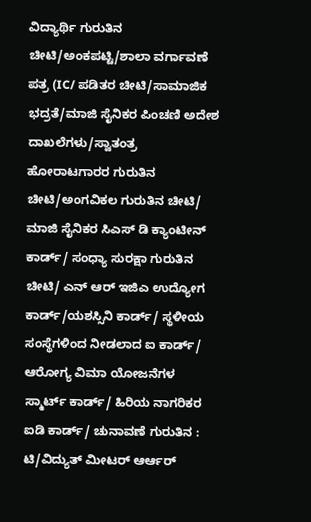ವಿದ್ಯಾರ್ಥಿ ಗುರುತಿನ ಚೀಟಿ/ಅಂಕಪಟ್ಟಿ/ಶಾಲಾ ವರ್ಗಾವಣೆ ಪತ್ರ (IC/ ಪಡಿತರ ಚೀಟಿ/ಸಾಮಾಜಿಕ ಭದ್ರತೆ/ಮಾಜಿ ಸೈನಿಕರ ಪಿಂಚಣಿ ಅದೇಶ ದಾಖಲೆಗಳು/ಸ್ವಾತಂತ್ರ ಹೋರಾಟಗಾರರ ಗುರುತಿನ ಚೀಟಿ/ಅಂಗವಿಕಲ ಗುರುತಿನ ಚೀಟಿ/ ಮಾಜಿ ಸೈನಿಕರ ಸಿಎಸ್ ಡಿ ಕ್ಯಾಂಟೀನ್ ಕಾರ್ಡ್/ ಸಂಧ್ಯಾ ಸುರಕ್ಷಾ ಗುರುತಿನ ಚೀಟಿ/ ಎನ್ ಆರ್ ಇಜಿಎ ಉದ್ಯೋಗ ಕಾರ್ಡ್/ಯಶಸ್ಸಿನಿ ಕಾರ್ಡ್/ ಸ್ಥಳೀಯ ಸಂಸ್ಥೆಗಳಿಂದ ನೀಡಲಾದ ಐ ಕಾರ್ಡ್/ ಆರೋಗ್ಯ ವಿಮಾ ಯೋಜನೆಗಳ ಸ್ಮಾರ್ಟ್ ಕಾರ್ಡ್/ ಹಿರಿಯ ನಾಗರಿಕರ ಐಡಿ ಕಾರ್ಡ್/ ಚುನಾವಣೆ ಗುರುತಿನ : ಟಿ/ವಿದ್ಯುತ್ ಮೀಟರ್ ಆರ್ಆರ್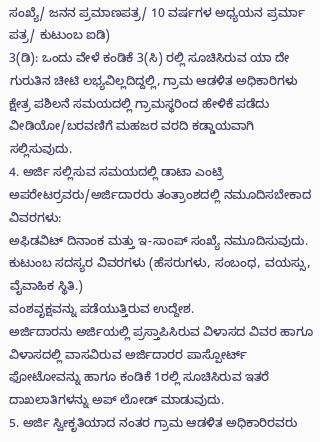ಸಂಖ್ಯೆ/ ಜನನ ಪ್ರಮಾಣಪತ್ರ/ 10 ವರ್ಷಗಳ ಅಧ್ಯಯನ ಪ್ರರ್ಮಾ ಪತ್ರ/ ಕುಟುಂಬ ಐಡಿ)
3(ಡಿ): ಒಂದು ವೇಳೆ ಕಂಡಿಕೆ 3(ಸಿ) ರಲ್ಲಿ ಸೂಚಿಸಿರುವ ಯಾ ದೇ ಗುರುತಿನ ಚೀಟಿ ಲಭ್ಯವಿಲ್ಲದಿದ್ದಲ್ಲಿ, ಗ್ರಾಮ ಆಡಳಿತ ಅಧಿಕಾರಿಗಳು ಕ್ಷೇತ್ರ ಪಶಿಲನೆ ಸಮಯದಲ್ಲಿ ಗ್ರಾಮಸ್ಥರಿಂದ ಹೇಳಿಕೆ ಪಡೆದು ವೀಡಿಯೋ/ಬರವಣಿಗೆ ಮಹಜರ ವರದಿ ಕಡ್ಡಾಯವಾಗಿ ಸಲ್ಲಿಸುವುದು.
4. ಅರ್ಜಿ ಸಲ್ಲಿಸುವ ಸಮಯದಲ್ಲಿ ಡಾಟಾ ಎಂಟ್ರಿ ಅಪರೇಟರ್ರವರು/ಅರ್ಜಿದಾರರು ತಂತ್ರಾಂಶದಲ್ಲಿ ನಮೂದಿಸಬೇಕಾದ ವಿವರಗಳು:
ಅಫಿಡವಿಟ್ ದಿನಾಂಕ ಮತ್ತು ಇ-ಸಾಂಪ್ ಸಂಖ್ಯೆ ನಮೂದಿಸುವುದು.
ಕುಟುಂಬ ಸದಸ್ಯರ ವಿವರಗಳು (ಹೆಸರುಗಳು, ಸಂಬಂಧ, ವಯಸ್ಸು, ವೈವಾಹಿಕ ಸ್ಥಿತಿ.)
ವಂಶವೃಕ್ಷವನ್ನು ಪಡೆಯುತ್ತಿರುವ ಉದ್ದೇಶ.
ಅರ್ಜಿದಾರನು ಅರ್ಜಿಯಲ್ಲಿ ಪ್ರಸ್ತಾಪಿಸಿರುವ ವಿಳಾಸದ ವಿವರ ಹಾಗೂ ವಿಳಾಸದಲ್ಲಿ ವಾಸವಿರುವ ಅರ್ಜಿದಾರರ ಪಾಸ್ಪೋರ್ಟ್ ಫೋಟೋವನ್ನು ಹಾಗೂ ಕಂಡಿಕೆ 1ರಲ್ಲಿ ಸೂಚಿಸಿರುವ ಇತರೆ ದಾಖಲಾತಿಗಳನ್ನು ಅಪ್ ಲೋಡ್ ಮಾಡುವುದು.
5. ಅರ್ಜಿ ಸ್ವೀಕೃತಿಯಾದ ನಂತರ ಗ್ರಾಮ ಆಡಳಿತ ಅಧಿಕಾರಿರವರು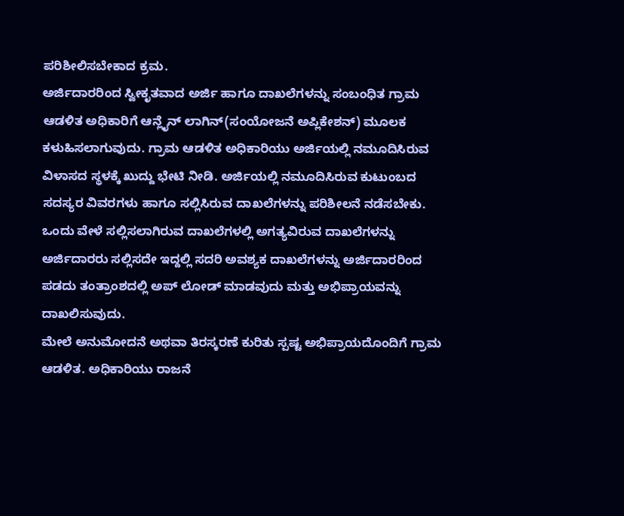ಪರಿಶೀಲಿಸಬೇಕಾದ ಕ್ರಮ.
ಅರ್ಜಿದಾರರಿಂದ ಸ್ವೀಕೃತವಾದ ಅರ್ಜಿ ಹಾಗೂ ದಾಖಲೆಗಳನ್ನು ಸಂಬಂಧಿತ ಗ್ರಾಮ ಆಡಳಿತ ಅಧಿಕಾರಿಗೆ ಆನ್ಲೈನ್ ಲಾಗಿನ್(ಸಂಯೋಜನೆ ಅಪ್ಲಿಕೇಶನ್) ಮೂಲಕ ಕಳುಹಿಸಲಾಗುವುದು. ಗ್ರಾಮ ಆಡಳಿತ ಅಧಿಕಾರಿಯು ಅರ್ಜಿಯಲ್ಲಿ ನಮೂದಿಸಿರುವ ವಿಳಾಸದ ಸ್ಥಳಕ್ಕೆ ಖುದ್ದು ಭೇಟಿ ನೀಡಿ. ಅರ್ಜಿಯಲ್ಲಿ ನಮೂದಿಸಿರುವ ಕುಟುಂಬದ ಸದಸ್ಯರ ವಿವರಗಳು ಹಾಗೂ ಸಲ್ಲಿಸಿರುವ ದಾಖಲೆಗಳನ್ನು ಪರಿಶೀಲನೆ ನಡೆಸಬೇಕು. ಒಂದು ವೇಳೆ ಸಲ್ಲಿಸಲಾಗಿರುವ ದಾಖಲೆಗಳಲ್ಲಿ ಅಗತ್ಯವಿರುವ ದಾಖಲೆಗಳನ್ನು ಅರ್ಜಿದಾರರು ಸಲ್ಲಿಸದೇ ಇದ್ದಲ್ಲಿ ಸದರಿ ಅವಶ್ಯಕ ದಾಖಲೆಗಳನ್ನು ಅರ್ಜಿದಾರರಿಂದ ಪಡದು ತಂತ್ರಾಂಶದಲ್ಲಿ ಅಪ್ ಲೋಡ್ ಮಾಡವುದು ಮತ್ತು ಅಭಿಪ್ರಾಯವನ್ನು ದಾಖಲಿಸುವುದು.
ಮೇಲೆ ಅನುಮೋದನೆ ಅಥವಾ ತಿರಸ್ಕರಣೆ ಕುರಿತು ಸ್ಪಷ್ಟ ಅಭಿಪ್ರಾಯದೊಂದಿಗೆ ಗ್ರಾಮ ಆಡಳಿತ. ಅಧಿಕಾರಿಯು ರಾಜನೆ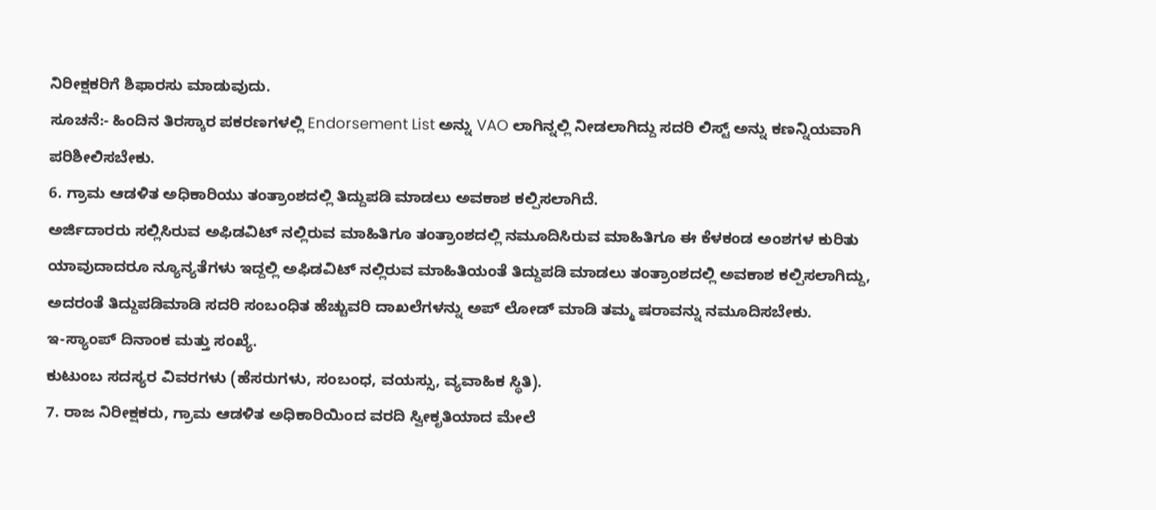ನಿರೀಕ್ಷಕರಿಗೆ ಶಿಫಾರಸು ಮಾಡುವುದು.
ಸೂಚನೆ:- ಹಿಂದಿನ ತಿರಸ್ಕಾರ ಪಕರಣಗಳಲ್ಲಿ Endorsement List ಅನ್ನು VAO ಲಾಗಿನ್ನಲ್ಲಿ ನೀಡಲಾಗಿದ್ದು ಸದರಿ ಲಿಸ್ಟ್ ಅನ್ನು ಕಣನ್ನಿಯವಾಗಿ ಪರಿಶೀಲಿಸಬೇಕು.
6. ಗ್ರಾಮ ಆಡಳಿತ ಅಧಿಕಾರಿಯು ತಂತ್ರಾಂಶದಲ್ಲಿ ತಿದ್ದುಪಡಿ ಮಾಡಲು ಅವಕಾಶ ಕಲ್ಪಿಸಲಾಗಿದೆ.
ಅರ್ಜಿದಾರರು ಸಲ್ಲಿಸಿರುವ ಅಫಿಡವಿಟ್ ನಲ್ಲಿರುವ ಮಾಹಿತಿಗೂ ತಂತ್ರಾಂಶದಲ್ಲಿ ನಮೂದಿಸಿರುವ ಮಾಹಿತಿಗೂ ಈ ಕೆಳಕಂಡ ಅಂಶಗಳ ಕುರಿತು ಯಾವುದಾದರೂ ನ್ಯೂನ್ಯತೆಗಳು ಇದ್ದಲ್ಲಿ ಅಫಿಡವಿಟ್ ನಲ್ಲಿರುವ ಮಾಹಿತಿಯಂತೆ ತಿದ್ದುಪಡಿ ಮಾಡಲು ತಂತ್ರಾಂಶದಲ್ಲಿ ಅವಕಾಶ ಕಲ್ಪಿಸಲಾಗಿದ್ದು, ಅದರಂತೆ ತಿದ್ದುಪಡಿಮಾಡಿ ಸದರಿ ಸಂಬಂಧಿತ ಹೆಚ್ಚುವರಿ ದಾಖಲೆಗಳನ್ನು ಅಪ್ ಲೋಡ್ ಮಾಡಿ ತಮ್ಮ ಷರಾವನ್ನು ನಮೂದಿಸಬೇಕು.
ಇ-ಸ್ಯಾಂಪ್ ದಿನಾಂಕ ಮತ್ತು ಸಂಖ್ಯೆ.
ಕುಟುಂಬ ಸದಸ್ಯರ ವಿವರಗಳು (ಹೆಸರುಗಳು, ಸಂಬಂಧ, ವಯಸ್ಸು, ವ್ಯವಾಹಿಕ ಸ್ಥಿತಿ).
7. ರಾಜ ನಿರೀಕ್ಷಕರು, ಗ್ರಾಮ ಆಡಳಿತ ಅಧಿಕಾರಿಯಿಂದ ವರದಿ ಸ್ವೀಕೃತಿಯಾದ ಮೇಲೆ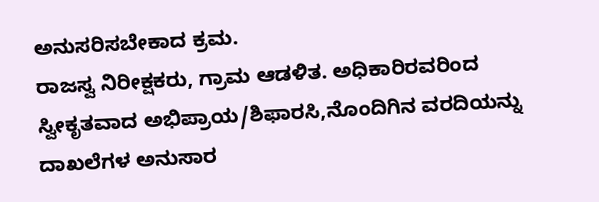ಅನುಸರಿಸಬೇಕಾದ ಕ್ರಮ.
ರಾಜಸ್ವ ನಿರೀಕ್ಷಕರು, ಗ್ರಾಮ ಆಡಳಿತ. ಅಧಿಕಾರಿರವರಿಂದ ಸ್ವೀಕೃತವಾದ ಅಭಿಪ್ರಾಯ/ಶಿಫಾರಸಿ,ನೊಂದಿಗಿನ ವರದಿಯನ್ನು ದಾಖಲೆಗಳ ಅನುಸಾರ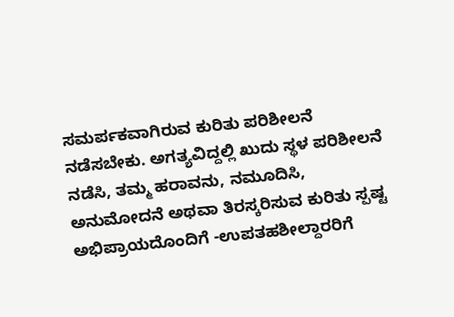ಸಮರ್ಪಕವಾಗಿರುವ ಕುರಿತು ಪರಿಶೀಲನೆ ನಡೆಸಬೇಕು. ಅಗತ್ಯವಿದ್ದಲ್ಲಿ ಖುದು ಸ್ಥಳ ಪರಿಶೀಲನೆ ನಡೆಸಿ, ತಮ್ಮ ಹರಾವನು, ನಮೂದಿಸಿ, ಅನುಮೋದನೆ ಅಥವಾ ತಿರಸ್ಕರಿಸುವ ಕುರಿತು ಸ್ಪಷ್ಟ ಅಭಿಪ್ರಾಯದೊಂದಿಗೆ -ಉಪತಹಶೀಲ್ದಾರರಿಗೆ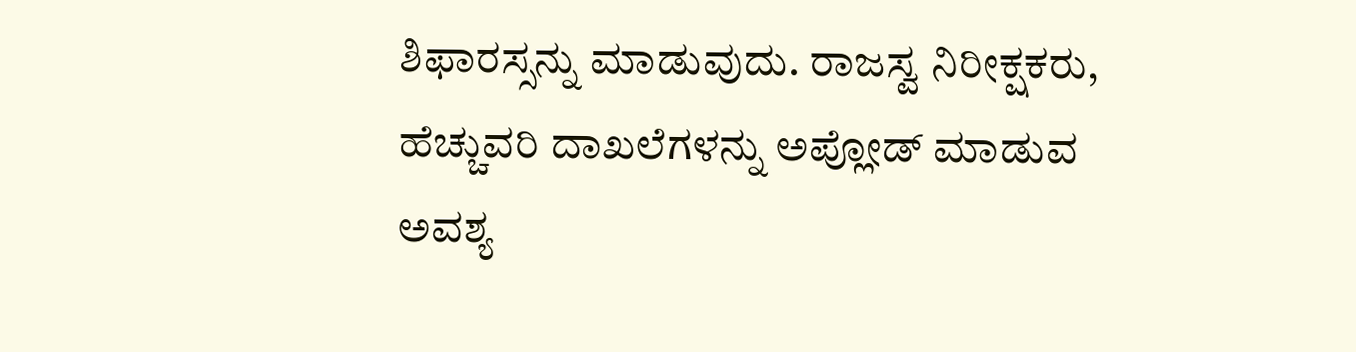ಶಿಫಾರಸ್ಸನ್ನು ಮಾಡುವುದು. ರಾಜಸ್ವ ನಿರೀಕ್ಷಕರು, ಹೆಚ್ಚುವರಿ ದಾಖಲೆಗಳನ್ನು ಅಪ್ಲೋಡ್ ಮಾಡುವ ಅವಶ್ಯ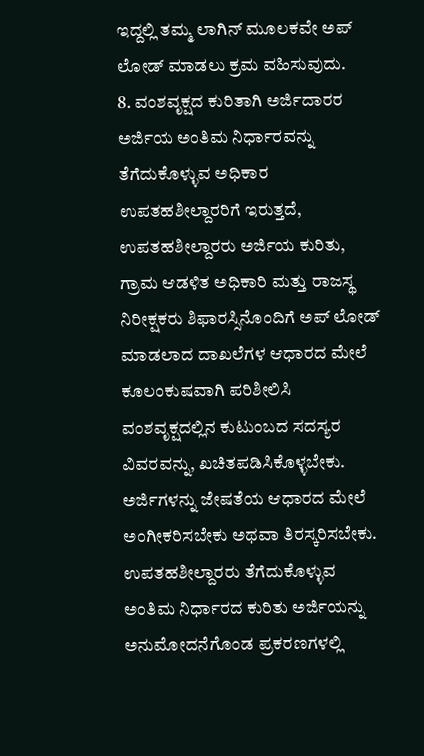ಇದ್ದಲ್ಲಿ ತಮ್ಮ ಲಾಗಿನ್ ಮೂಲಕವೇ ಅಪ್ ಲೋಡ್ ಮಾಡಲು ಕ್ರಮ ವಹಿಸುವುದು.
8. ವಂಶವೃಕ್ಷದ ಕುರಿತಾಗಿ ಅರ್ಜಿದಾರರ ಅರ್ಜಿಯ ಅಂತಿಮ ನಿರ್ಧಾರವನ್ನು ತೆಗೆದುಕೊಳ್ಳುವ ಅಧಿಕಾರ ಉಪತಹಶೀಲ್ದಾರರಿಗೆ ಇರುತ್ತದೆ, ಉಪತಹಶೀಲ್ದಾರರು ಅರ್ಜಿಯ ಕುರಿತು, ಗ್ರಾಮ ಆಡಳಿತ ಅಧಿಕಾರಿ ಮತ್ತು ರಾಜಸ್ಥ ನಿರೀಕ್ಷಕರು ಶಿಫಾರಸ್ಸಿನೊಂದಿಗೆ ಅಪ್ ಲೋಡ್ ಮಾಡಲಾದ ದಾಖಲೆಗಳ ಆಧಾರದ ಮೇಲೆ ಕೂಲಂಕುಷವಾಗಿ ಪರಿಶೀಲಿಸಿ ವಂಶವೃಕ್ಷದಲ್ಲಿನ ಕುಟುಂಬದ ಸದಸ್ಯರ ವಿವರವನ್ನು, ಖಚಿತಪಡಿಸಿಕೊಳ್ಳಬೇಕು. ಅರ್ಜಿಗಳನ್ನು ಜೇಷತೆಯ ಆಧಾರದ ಮೇಲೆ ಅಂಗೀಕರಿಸಬೇಕು ಅಥವಾ ತಿರಸ್ಕರಿಸಬೇಕು. ಉಪತಹಶೀಲ್ದಾರರು ತೆಗೆದುಕೊಳ್ಳುವ ಅಂತಿಮ ನಿರ್ಧಾರದ ಕುರಿತು ಅರ್ಜಿಯನ್ನು ಅನುಮೋದನೆಗೊಂಡ ಪ್ರಕರಣಗಳಲ್ಲಿ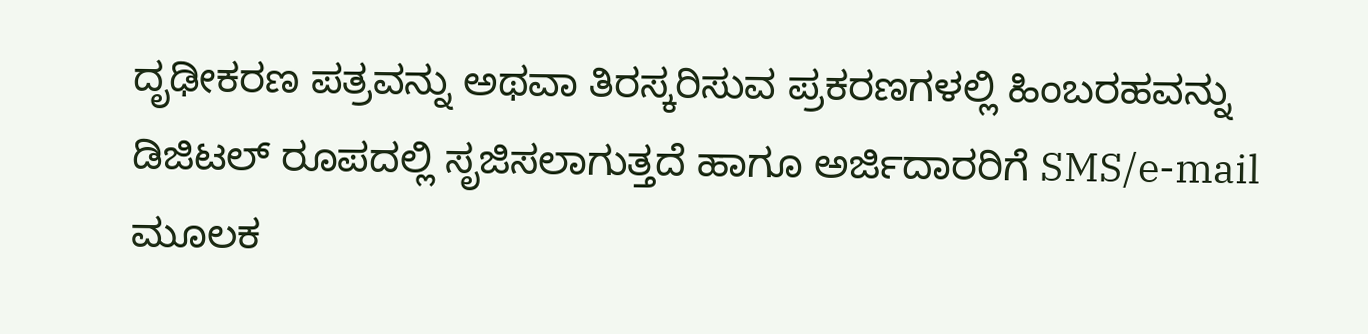ದೃಢೀಕರಣ ಪತ್ರವನ್ನು ಅಥವಾ ತಿರಸ್ಕರಿಸುವ ಪ್ರಕರಣಗಳಲ್ಲಿ ಹಿಂಬರಹವನ್ನು ಡಿಜಿಟಲ್ ರೂಪದಲ್ಲಿ ಸೃಜಿಸಲಾಗುತ್ತದೆ ಹಾಗೂ ಅರ್ಜಿದಾರರಿಗೆ SMS/e-mail ಮೂಲಕ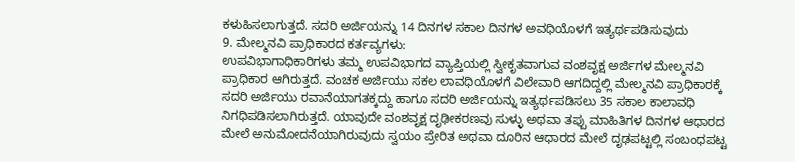ಕಳುಹಿಸಲಾಗುತ್ತದೆ. ಸದರಿ ಅರ್ಜಿಯನ್ನು 14 ದಿನಗಳ ಸಕಾಲ ದಿನಗಳ ಅವಧಿಯೊಳಗೆ ಇತ್ಯರ್ಥಪಡಿಸುವುದು
9. ಮೇಲ್ಮನವಿ ಪ್ರಾಧಿಕಾರದ ಕರ್ತವ್ಯಗಳು:
ಉಪವಿಭಾಗಾಧಿಕಾರಿಗಳು ತಮ್ಮ ಉಪವಿಭಾಗದ ವ್ಯಾಪ್ತಿಯಲ್ಲಿ ಸ್ವೀಕೃತವಾಗುವ ವಂಶವೃಕ್ಷ ಅರ್ಜಿಗಳ ಮೇಲ್ಮನವಿ ಪ್ರಾಧಿಕಾರ ಆಗಿರುತ್ತದೆ. ವಂಚಕ ಅರ್ಜಿಯು ಸಕಲ ಲಾವಧಿಯೊಳಗೆ ವಿಲೇವಾರಿ ಆಗದಿದ್ದಲ್ಲಿ ಮೇಲ್ಮನವಿ ಪ್ರಾಧಿಕಾರಕ್ಕೆ ಸದರಿ ಅರ್ಜಿಯು ರವಾನೆಯಾಗತಕ್ಕದ್ದು ಹಾಗೂ ಸದರಿ ಅರ್ಜಿಯನ್ನು ಇತ್ಯರ್ಥಪಡಿಸಲು 35 ಸಕಾಲ ಕಾಲಾವಧಿ ನಿಗಧಿಪಡಿಸಲಾಗಿರುತ್ತದೆ. ಯಾವುದೇ ವಂಶವೃಕ್ಷ ದೃಢೀಕರಣವು ಸುಳ್ಳು ಅಥವಾ ತಪ್ಪು ಮಾಹಿತಿಗಳ ದಿನಗಳ ಆಧಾರದ ಮೇಲೆ ಅನುಮೋದನೆಯಾಗಿರುವುದು ಸ್ವಯಂ ಪ್ರೇರಿತ ಅಥವಾ ದೂರಿನ ಆಧಾರದ ಮೇಲೆ ದೃಢಪಟ್ಟಲ್ಲಿ ಸಂಬಂಧಪಟ್ಟ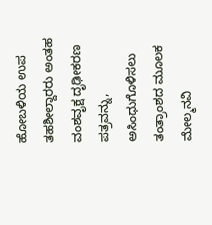ಹೋಬಳಿಯ ಉಪ ತಹಶೀಲ್ದಾರರು ಅಂತಹ ವಂಶವೃಕ್ಷ ದೃಢೀಕರಣ ಪತ್ರವನ್ನು, ಅಸಿಂಧುಗೊಳಿಸಲು ತಂತ್ರಾಂಶದ ಮೂಲಕ ಮೇಲ್ಮನವಿ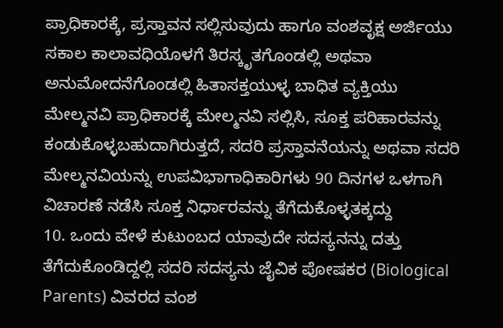ಪ್ರಾಧಿಕಾರಕ್ಕೆ, ಪ್ರಸ್ತಾವನ ಸಲ್ಲಿಸುವುದು ಹಾಗೂ ವಂಶವೃಕ್ಷ ಅರ್ಜಿಯು ಸಕಾಲ ಕಾಲಾವಧಿಯೊಳಗೆ ತಿರಸ್ಕೃತಗೊಂಡಲ್ಲಿ ಅಥವಾ ಅನುಮೋದನೆಗೊಂಡಲ್ಲಿ ಹಿತಾಸಕ್ತಯುಳ್ಳ ಬಾಧಿತ ವ್ಯಕ್ತಿಯು ಮೇಲ್ಮನವಿ ಪ್ರಾಧಿಕಾರಕ್ಕೆ ಮೇಲ್ಮನವಿ ಸಲ್ಲಿಸಿ, ಸೂಕ್ತ ಪರಿಹಾರವನ್ನು ಕಂಡುಕೊಳ್ಳಬಹುದಾಗಿರುತ್ತದೆ, ಸದರಿ ಪ್ರಸ್ತಾವನೆಯನ್ನು ಅಥವಾ ಸದರಿ ಮೇಲ್ಮನವಿಯನ್ನು ಉಪವಿಭಾಗಾಧಿಕಾರಿಗಳು 90 ದಿನಗಳ ಒಳಗಾಗಿ ವಿಚಾರಣೆ ನಡೆಸಿ ಸೂಕ್ತ ನಿರ್ಧಾರವನ್ನು ತೆಗೆದುಕೊಳ್ಳತಕ್ಕದ್ದು
10. ಒಂದು ವೇಳೆ ಕುಟುಂಬದ ಯಾವುದೇ ಸದಸ್ಯನನ್ನು ದತ್ತು ತೆಗೆದುಕೊಂಡಿದ್ದಲ್ಲಿ ಸದರಿ ಸದಸ್ಯನು ಜೈವಿಕ ಪೋಷಕರ (Biological Parents) ವಿವರದ ವಂಶ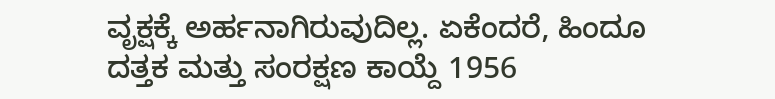ವೃಕ್ಷಕ್ಕೆ ಅರ್ಹನಾಗಿರುವುದಿಲ್ಲ. ಏಕೆಂದರೆ, ಹಿಂದೂ ದತ್ತಕ ಮತ್ತು ಸಂರಕ್ಷಣ ಕಾಯ್ದೆ 1956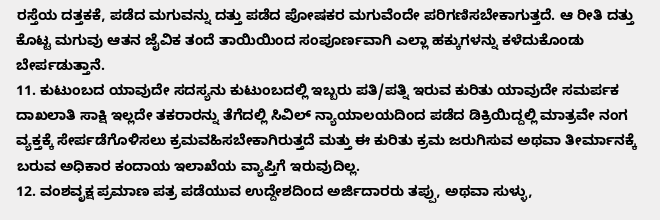ರಸ್ತೆಯ ದತ್ತಕಕೆ, ಪಡೆದ ಮಗುವನ್ನು ದತ್ತು ಪಡೆದ ಪೋಷಕರ ಮಗುವೆಂದೇ ಪರಿಗಣಿಸಬೇಕಾಗುತ್ತದೆ. ಆ ರೀತಿ ದತ್ತು ಕೊಟ್ಟ ಮಗುವು ಆತನ ಜೈವಿಕ ತಂದೆ ತಾಯಿಯಿಂದ ಸಂಪೂರ್ಣವಾಗಿ ಎಲ್ಲಾ ಹಕ್ಕುಗಳನ್ನು ಕಳೆದುಕೊಂಡು ಬೇರ್ಪಡುತ್ತಾನೆ.
11. ಕುಟುಂಬದ ಯಾವುದೇ ಸದಸ್ಯನು ಕುಟುಂಬದಲ್ಲಿ ಇಬ್ಬರು ಪತಿ/ಪತ್ನಿ ಇರುವ ಕುರಿತು ಯಾವುದೇ ಸಮರ್ಪಕ ದಾಖಲಾತಿ ಸಾಕ್ಷಿ ಇಲ್ಲದೇ ತಕರಾರನ್ನು ತೆಗೆದಲ್ಲಿ ಸಿವಿಲ್ ನ್ಯಾಯಾಲಯದಿಂದ ಪಡೆದ ಡಿಕ್ರಿಯಿದ್ದಲ್ಲಿ ಮಾತ್ರವೇ ನಂಗ ವ್ಯಕ್ತಕ್ಕೆ ಸೇರ್ಪಡೆಗೊಳಿಸಲು ಕ್ರಮವಹಿಸಬೇಕಾಗಿರುತ್ತದೆ ಮತ್ತು ಈ ಕುರಿತು ಕ್ರಮ ಜರುಗಿಸುವ ಅಥವಾ ತೀರ್ಮಾನಕ್ಕೆ ಬರುವ ಅಧಿಕಾರ ಕಂದಾಯ ಇಲಾಖೆಯ ವ್ಯಾಪ್ತಿಗೆ ಇರುವುದಿಲ್ಲ.
12. ವಂಶವೃಕ್ಷ ಪ್ರಮಾಣ ಪತ್ರ ಪಡೆಯುವ ಉದ್ದೇಶದಿಂದ ಅರ್ಜಿದಾರರು ತಪ್ಪು, ಅಥವಾ ಸುಳ್ಳು,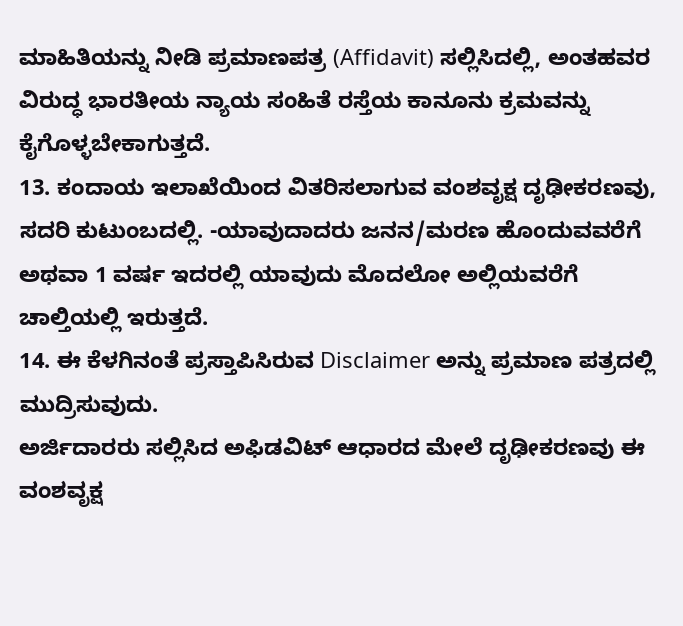ಮಾಹಿತಿಯನ್ನು ನೀಡಿ ಪ್ರಮಾಣಪತ್ರ (Affidavit) ಸಲ್ಲಿಸಿದಲ್ಲಿ, ಅಂತಹವರ ವಿರುದ್ಧ ಭಾರತೀಯ ನ್ಯಾಯ ಸಂಹಿತೆ ರಸ್ತೆಯ ಕಾನೂನು ಕ್ರಮವನ್ನು ಕೈಗೊಳ್ಳಬೇಕಾಗುತ್ತದೆ.
13. ಕಂದಾಯ ಇಲಾಖೆಯಿಂದ ವಿತರಿಸಲಾಗುವ ವಂಶವೃಕ್ಷ ದೃಢೀಕರಣವು, ಸದರಿ ಕುಟುಂಬದಲ್ಲಿ. -ಯಾವುದಾದರು ಜನನ/ಮರಣ ಹೊಂದುವವರೆಗೆ ಅಥವಾ 1 ವರ್ಷ ಇದರಲ್ಲಿ ಯಾವುದು ಮೊದಲೋ ಅಲ್ಲಿಯವರೆಗೆ ಚಾಲ್ತಿಯಲ್ಲಿ ಇರುತ್ತದೆ.
14. ಈ ಕೆಳಗಿನಂತೆ ಪ್ರಸ್ತಾಪಿಸಿರುವ Disclaimer ಅನ್ನು ಪ್ರಮಾಣ ಪತ್ರದಲ್ಲಿ ಮುದ್ರಿಸುವುದು.
ಅರ್ಜಿದಾರರು ಸಲ್ಲಿಸಿದ ಅಫಿಡವಿಟ್ ಆಧಾರದ ಮೇಲೆ ದೃಢೀಕರಣವು ಈ ವಂಶವೃಕ್ಷ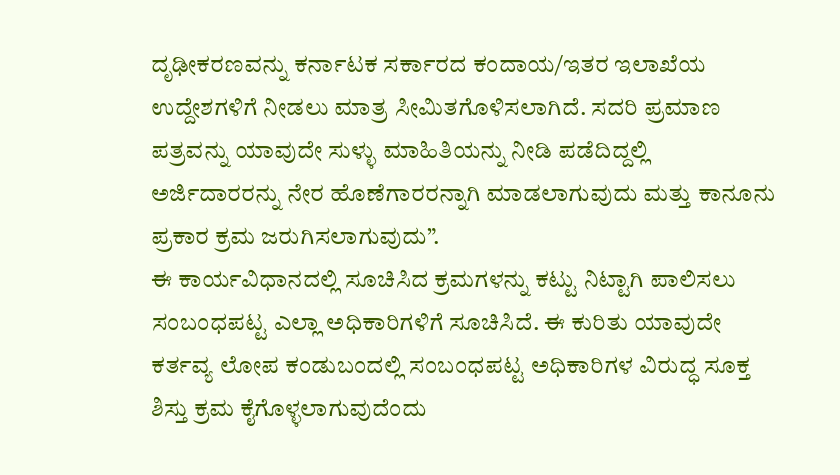ದೃಢೀಕರಣವನ್ನು ಕರ್ನಾಟಕ ಸರ್ಕಾರದ ಕಂದಾಯ/ಇತರ ಇಲಾಖೆಯ ಉದ್ದೇಶಗಳಿಗೆ ನೀಡಲು ಮಾತ್ರ ಸೀಮಿತಗೊಳಿಸಲಾಗಿದೆ. ಸದರಿ ಪ್ರಮಾಣ ಪತ್ರವನ್ನು ಯಾವುದೇ ಸುಳ್ಳು ಮಾಹಿತಿಯನ್ನು ನೀಡಿ ಪಡೆದಿದ್ದಲ್ಲಿ ಅರ್ಜಿದಾರರನ್ನು ನೇರ ಹೊಣೆಗಾರರನ್ನಾಗಿ ಮಾಡಲಾಗುವುದು ಮತ್ತು ಕಾನೂನು ಪ್ರಕಾರ ಕ್ರಮ ಜರುಗಿಸಲಾಗುವುದು”.
ಈ ಕಾರ್ಯವಿಧಾನದಲ್ಲಿ ಸೂಚಿಸಿದ ಕ್ರಮಗಳನ್ನು ಕಟ್ಟು ನಿಟ್ಟಾಗಿ ಪಾಲಿಸಲು ಸಂಬಂಧಪಟ್ಟ ಎಲ್ಲಾ ಅಧಿಕಾರಿಗಳಿಗೆ ಸೂಚಿಸಿದೆ. ಈ ಕುರಿತು ಯಾವುದೇ ಕರ್ತವ್ಯ ಲೋಪ ಕಂಡುಬಂದಲ್ಲಿ ಸಂಬಂಧಪಟ್ಟ ಅಧಿಕಾರಿಗಳ ವಿರುದ್ಧ ಸೂಕ್ತ ಶಿಸ್ತು ಕ್ರಮ ಕೈಗೊಳ್ಳಲಾಗುವುದೆಂದು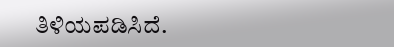ತಿಳಿಯಪಡಿಸಿದೆ.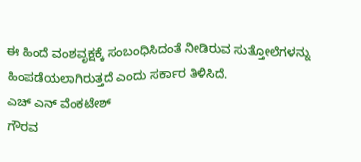ಈ ಹಿಂದೆ ವಂಶವೃಕ್ಷಕ್ಕೆ ಸಂಬಂಧಿಸಿದಂತೆ ನೀಡಿರುವ ಸುತ್ತೋಲೆಗಳನ್ನು ಹಿಂಪಡೆಯಲಾಗಿರುತ್ತದೆ ಎಂದು ಸರ್ಕಾರ ತಿಳಿಸಿದೆ.
ಎಚ್ ಎನ್ ವೆಂಕಟೇಶ್
ಗೌರವ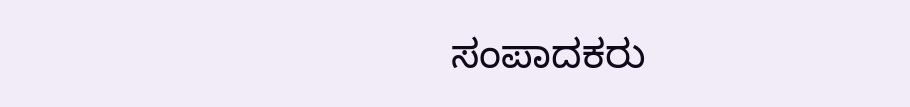ಸಂಪಾದಕರು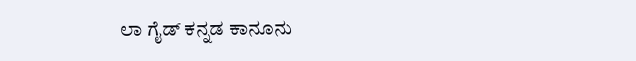ಲಾ ಗೈಡ್ ಕನ್ನಡ ಕಾನೂನು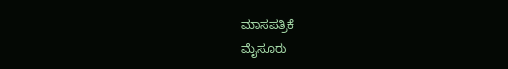ಮಾಸಪತ್ರಿಕೆ
ಮೈಸೂರು